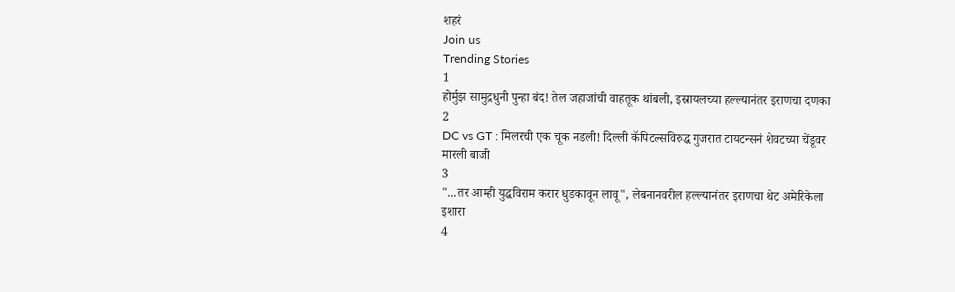शहरं
Join us
Trending Stories
1
होर्मुझ सामुद्रधुनी पुन्हा बंद! तेल जहाजांची वाहतूक थांबली, इस्रायलच्या हल्ल्यानंतर इराणचा दणका
2
DC vs GT : मिलरची एक चूक नडली! दिल्ली कॅपिटल्सविरुद्ध गुजरात टायटन्सनं शेवटच्या चेंडूवर मारली बाजी
3
"...तर आम्ही युद्धविराम करार धुडकावून लावू", लेबनानवरील हल्ल्यानंतर इराणचा थेट अमेरिकेला इशारा
4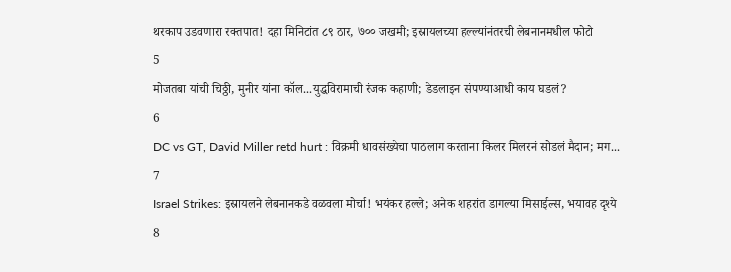थरकाप उडवणारा रक्तपात! दहा मिनिटांत ८९ ठार, ७०० जखमी; इस्रायलच्या हल्ल्यांनंतरची लेबनानमधील फोटो
5
मोजतबा यांची चिठ्ठी, मुनीर यांना कॉल...युद्धविरामाची रंजक कहाणी; डेडलाइन संपण्याआधी काय घडलं?
6
DC vs GT, David Miller retd hurt : विक्रमी धावसंख्येचा पाठलाग करताना किलर मिलरनं सोडलं मैदान; मग...
7
Israel Strikes: इस्रायलने लेबनानकडे वळवला मोर्चा! भयंकर हल्ले; अनेक शहरांत डागल्या मिसाईल्स, भयावह दृश्ये
8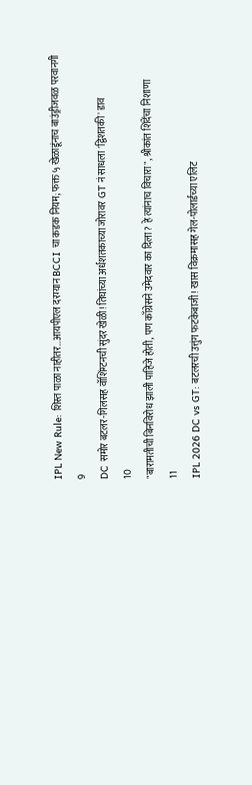IPL New Rule: शिस्त पाळा नाहीतर…आयपीएल दरम्यान BCCI चा कडक नियम; फक्त ५ खेळाडूंनाच बाउंड्रीजवळ परवानगी
9
DC समोर बटलर-गिलसह वॉशिंग्टनची सुंदर खेळी! तिघांच्या अर्धशतकाच्या जोरावर GT नं साधला 'द्विशतकी' डाव
10
"बारामतीची बिनविरोध झाली पाहिजे होती, पण काँग्रेसने उमेदवार का दिला? हे त्यांनाच विचारा", श्रीकांत शिंदेंचा निशाणा
11
IPL 2026 DC vs GT: बटलरची उत्तुंग फटकेबाजी! खास विक्रमासह गेल-पोलार्डच्या एलिट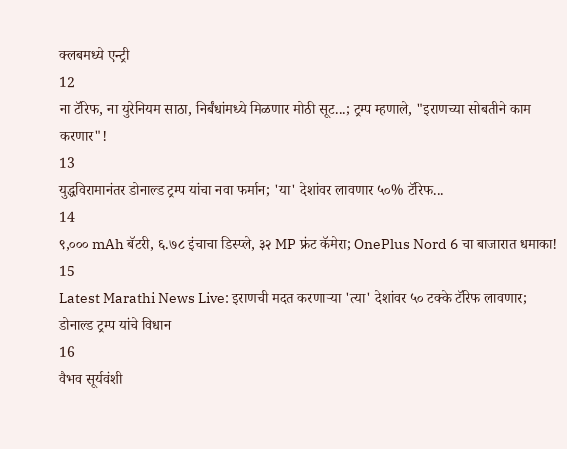क्लबमध्ये एन्ट्री
12
ना टॅरिफ, ना युरेनियम साठा, निर्बंधांमध्ये मिळणार मोठी सूट...; ट्रम्प म्हणाले, "इराणच्या सोबतीने काम करणार"!
13
युद्धविरामानंतर डोनाल्ड ट्रम्प यांचा नवा फर्मान; 'या' देशांवर लावणार ५०% टॅरिफ...
14
९,००० mAh बॅटरी, ६.७८ इंचाचा डिस्प्ले, ३२ MP फ्रंट कॅमेरा; OnePlus Nord 6 चा बाजारात धमाका!
15
Latest Marathi News Live: इराणची मदत करणाऱ्या 'त्या' देशांवर ५० टक्के टॅरिफ लावणार; डोनाल्ड ट्रम्प यांचे विधान
16
वैभव सूर्यवंशी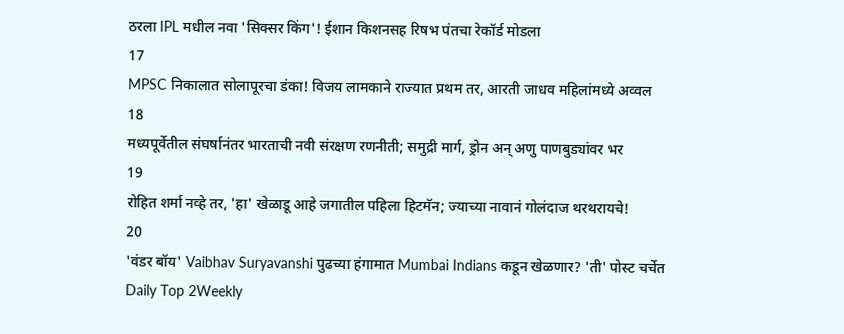ठरला IPL मधील नवा 'सिक्सर किंग'! ईशान किशनसह रिषभ पंतचा रेकॉर्ड मोडला
17
MPSC निकालात सोलापूरचा डंका! विजय लामकाने राज्यात प्रथम तर, आरती जाधव महिलांमध्ये अव्वल
18
मध्यपूर्वेतील संघर्षानंतर भारताची नवी संरक्षण रणनीती; समुद्री मार्ग, ड्रोन अन् अणु पाणबुड्यांवर भर
19
रोहित शर्मा नव्हे तर, 'हा' खेळाडू आहे जगातील पहिला हिटमॅन; ज्याच्या नावानं गोलंदाज थरथरायचे!
20
'वंडर बॉय' Vaibhav Suryavanshi पुढच्या हंगामात Mumbai Indians कडून खेळणार? 'ती' पोस्ट चर्चेत
Daily Top 2Weekly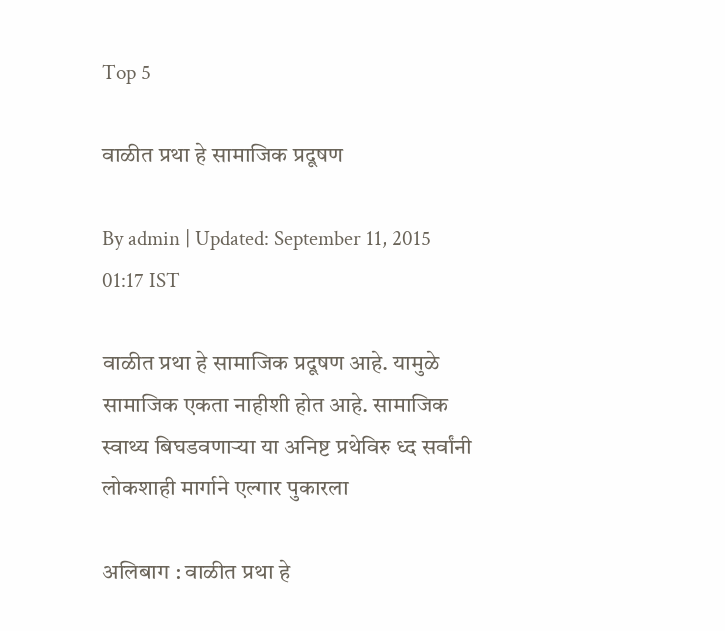Top 5

वाळीत प्रथा हे सामाजिक प्रदूषण

By admin | Updated: September 11, 2015 01:17 IST

वाळीत प्रथा हे सामाजिक प्रदूषण आहे. यामुळे सामाजिक एकता नाहीशी होत आहे. सामाजिक स्वाथ्य बिघडवणाऱ्या या अनिष्ट प्रथेविरु ध्द सर्वांनी लोकशाही मार्गाने एल्गार पुकारला

अलिबाग : वाळीत प्रथा हे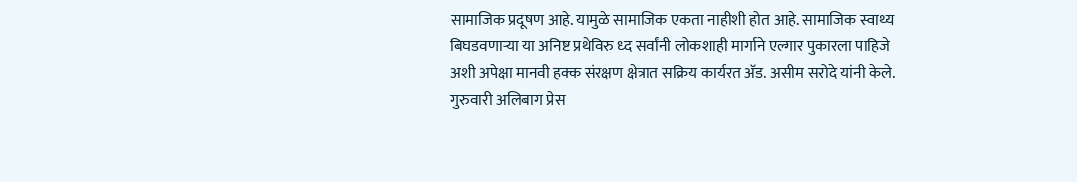सामाजिक प्रदूषण आहे. यामुळे सामाजिक एकता नाहीशी होत आहे. सामाजिक स्वाथ्य बिघडवणाऱ्या या अनिष्ट प्रथेविरु ध्द सर्वांनी लोकशाही मार्गाने एल्गार पुकारला पाहिजे अशी अपेक्षा मानवी हक्क संरक्षण क्षेत्रात सक्रिय कार्यरत अ‍ॅड. असीम सरोदे यांनी केले. गुरुवारी अलिबाग प्रेस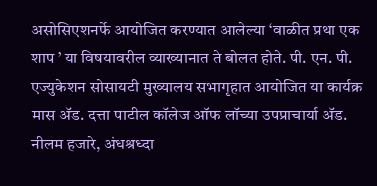असोसिएशनर्फे आयोजित करण्यात आलेल्या ‘वाळीत प्रथा एक शाप ’ या विषयावरील व्याख्यानात ते बोलत होते. पी. एन. पी. एज्युकेशन सोसायटी मुख्यालय सभागृहात आयोजित या कार्यक्र मास अ‍ॅड. दत्ता पाटील कॉलेज ऑफ लॉच्या उपप्राचार्या अ‍ॅड. नीलम हजारे, अंधश्रध्दा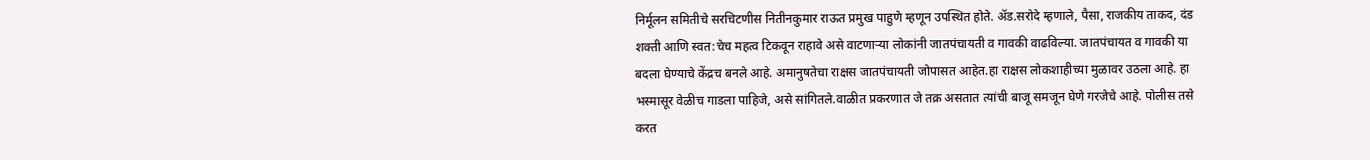निर्मूलन समितीचे सरचिटणीस नितीनकुमार राऊत प्रमुख पाहुणे म्हणून उपस्थित होते. अ‍ॅड.सरोदे म्हणाले, पैसा, राजकीय ताकद, दंड शक्ती आणि स्वत:चेच महत्व टिकवून राहावे असे वाटणाऱ्या लोकांनी जातपंचायती व गावकी वाढविल्या. जातपंचायत व गावकी या बदला घेण्याचे केंद्रच बनले आहे. अमानुषतेचा राक्षस जातपंचायती जोपासत आहेत.हा राक्षस लोकशाहीच्या मुळावर उठला आहे. हा भस्मासूर वेळीच गाडला पाहिजे, असे सांगितले.वाळीत प्रकरणात जे तक्र असतात त्यांची बाजू समजून घेणे गरजेचे आहे. पोलीस तसे करत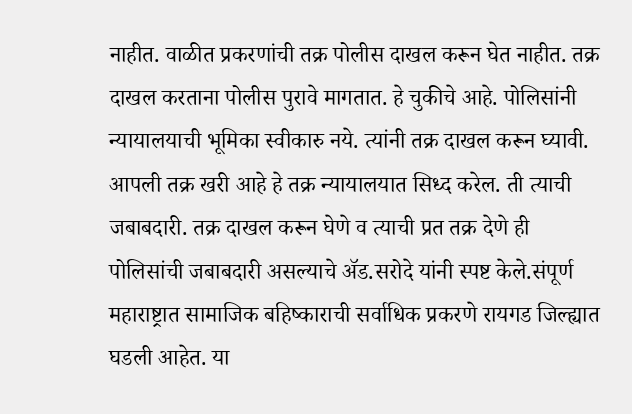नाहीत. वाळीत प्रकरणांची तक्र पोलीस दाखल करून घेत नाहीत. तक्र दाखल करताना पोलीस पुरावे मागतात. हे चुकीचे आहे. पोलिसांनी न्यायालयाची भूमिका स्वीकारु नये. त्यांनी तक्र दाखल करून घ्यावी. आपली तक्र खरी आहे हे तक्र न्यायालयात सिध्द करेल. ती त्याची जबाबदारी. तक्र दाखल करून घेणे व त्याची प्रत तक्र देणे ही पोलिसांची जबाबदारी असल्याचे अ‍ॅड.सरोदे यांनी स्पष्ट केले.संपूर्ण महाराष्ट्रात सामाजिक बहिष्काराची सर्वाधिक प्रकरणे रायगड जिल्ह्यात घडली आहेत. या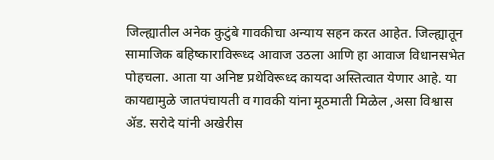जिल्ह्यातील अनेक कुटुंबे गावकीचा अन्याय सहन करत आहेत. जिल्ह्यातून सामाजिक बहिष्काराविरूध्द आवाज उठला आणि हा आवाज विधानसभेत पोहचला. आता या अनिष्ट प्रथेविरूध्द कायदा अस्तित्वात येणार आहे. या कायद्यामुळे जातपंचायती व गावकी यांना मूठमाती मिळेल ,असा विश्वास अ‍ॅड. सरोदे यांनी अखेरीस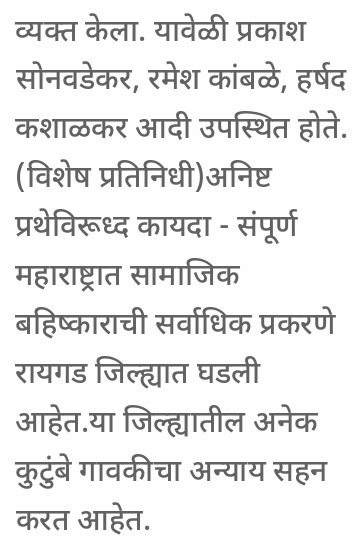व्यक्त केला. यावेळी प्रकाश सोनवडेकर, रमेश कांबळे, हर्षद कशाळकर आदी उपस्थित होते. (विशेष प्रतिनिधी)अनिष्ट प्रथेविरूध्द कायदा - संपूर्ण महाराष्ट्रात सामाजिक बहिष्काराची सर्वाधिक प्रकरणे रायगड जिल्ह्यात घडली आहेत.या जिल्ह्यातील अनेक कुटुंबे गावकीचा अन्याय सहन करत आहेत.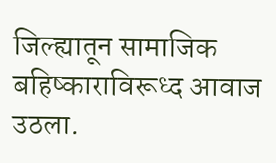जिल्ह्यातून सामाजिक बहिष्काराविरूध्द आवाज उठला.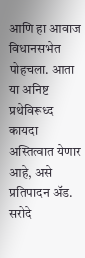आणि हा आवाज विधानसभेत पोहचला. आता या अनिष्ट प्रथेविरूध्द कायदा अस्तित्वात येणार आहे, असे प्रतिपादन अ‍ॅड. सरोदे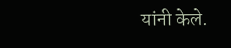यांनी केले.